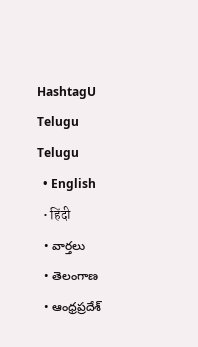HashtagU Telugu
Telugu
  • English
  • हिंदी
  • వార్తలు
  • తెలంగాణ
  • ఆంధ్రప్రదేశ్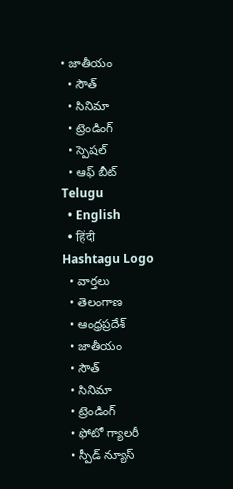• జాతీయం
  • సౌత్
  • సినిమా
  • ట్రెండింగ్
  • స్పెషల్
  • ఆఫ్ బీట్
Telugu
  • English
  • हिंदी
Hashtagu Logo
  • వార్తలు
  • తెలంగాణ
  • ఆంధ్రప్రదేశ్
  • జాతీయం
  • సౌత్
  • సినిమా
  • ట్రెండింగ్
  • ఫోటో గ్యాలరీ
  • స్పీడ్ న్యూస్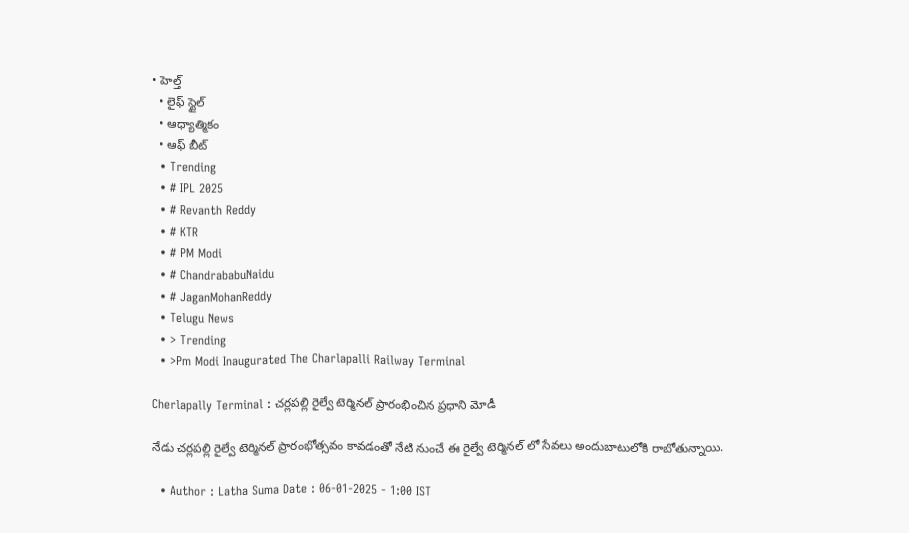• హెల్త్
  • లైఫ్ స్టైల్
  • ఆధ్యాత్మికం
  • ఆఫ్ బీట్
  • Trending
  • # IPL 2025
  • # Revanth Reddy
  • # KTR
  • # PM Modi
  • # ChandrababuNaidu
  • # JaganMohanReddy
  • Telugu News
  • > Trending
  • >Pm Modi Inaugurated The Charlapalli Railway Terminal

Cherlapally Terminal : చర్లపల్లి రైల్వే టెర్మినల్ ప్రారంభించిన ప్రధాని మోడీ

నేడు చర్లపల్లి రైల్వే టెర్మినల్ ప్రారంభోత్సవం కావడంతో నేటి నుంచే ఈ రైల్వే టెర్మినల్ లో సేవలు అందుబాటులోకి రాబోతున్నాయి.

  • Author : Latha Suma Date : 06-01-2025 - 1:00 IST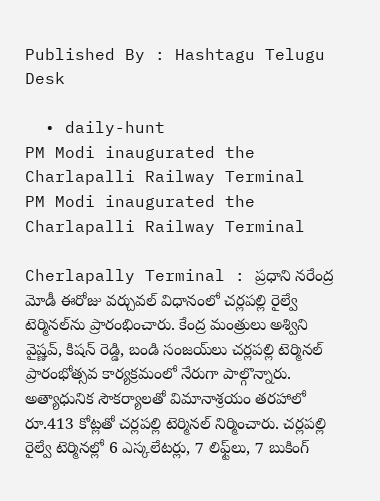Published By : Hashtagu Telugu Desk

  • daily-hunt
PM Modi inaugurated the Charlapalli Railway Terminal
PM Modi inaugurated the Charlapalli Railway Terminal

Cherlapally Terminal : ప్రధాని నరేంద్ర మోడీ ఈరోజు వర్చువల్ విధానంలో చర్లపల్లి రైల్వే టెర్మినల్‌ను ప్రారంభించారు. కేంద్ర మంత్రులు అశ్విని వైష్ణవ్, కిషన్ రెడ్డి, బండి సంజయ్‌లు చర్లపల్లి టెర్మినల్ ప్రారంభోత్సవ కార్యక్రమంలో నేరుగా పాల్గొన్నారు. అత్యాధునిక సౌకర్యాలతో విమానాశ్రయం తరహాలో రూ.413 కోట్లతో చర్లపల్లి టెర్మినల్ నిర్మించారు. చర్లపల్లి రైల్వే టెర్మినల్లో 6 ఎస్కలేటర్లు, 7 లిఫ్ట్‌లు, 7 బుకింగ్‌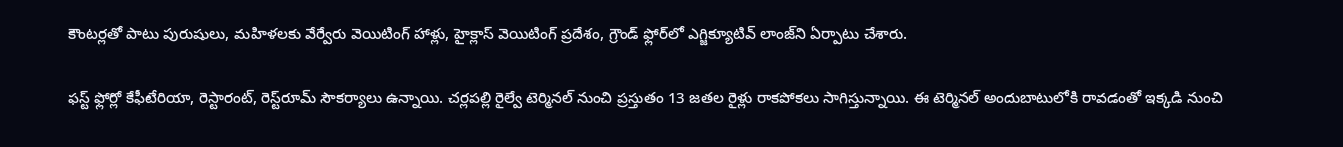కౌంటర్లతో పాటు పురుషులు, మహిళలకు వేర్వేరు వెయిటింగ్‌ హాళ్లు, హైక్లాస్‌ వెయిటింగ్‌ ప్రదేశం, గ్రౌండ్‌ ఫ్లోర్‌లో ఎగ్జిక్యూటివ్‌ లాంజ్‌ని ఏర్పాటు చేశారు.

ఫస్ట్ ఫ్లోర్లో కేఫీటేరియా, రెస్టారంట్‌, రెస్ట్‌రూమ్‌ సౌకర్యాలు ఉన్నాయి. చర్లపల్లి రైల్వే టెర్మినల్ నుంచి ప్రస్తుతం 13 జతల రైళ్లు రాకపోకలు సాగిస్తున్నాయి. ఈ టెర్మినల్ అందుబాటులోకి రావడంతో ఇక్కడి నుంచి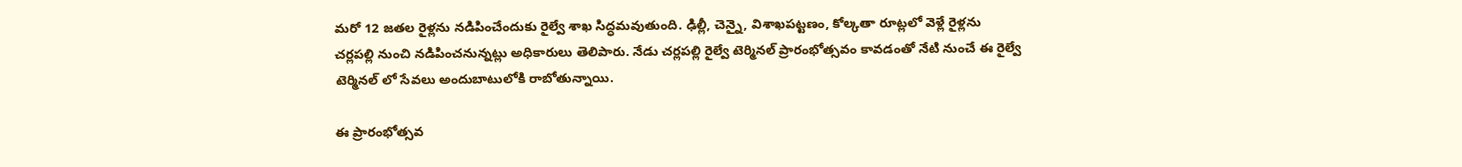మరో 12 జతల రైళ్లను నడిపించేందుకు రైల్వే శాఖ సిద్ధమవుతుంది. ఢిల్లీ, చెన్నై, విశాఖపట్టణం, కోల్కతా రూట్లలో వెళ్లే రైళ్లను చర్లపల్లి నుంచి నడిపించనున్నట్లు అధికారులు తెలిపారు. నేడు చర్లపల్లి రైల్వే టెర్మినల్ ప్రారంభోత్సవం కావడంతో నేటి నుంచే ఈ రైల్వే టెర్మినల్ లో సేవలు అందుబాటులోకి రాబోతున్నాయి.

ఈ ప్రారంభోత్సవ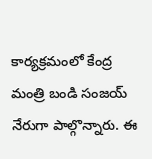కార్యక్రమంలో కేంద్ర మంత్రి బండి సంజయ్ నేరుగా పాల్గొన్నారు. ఈ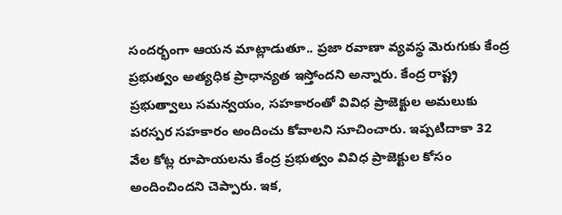సందర్భంగా ఆయన మాట్లాడుతూ.. ప్రజా రవాణా వ్యవస్థ మెరుగుకు కేంద్ర ప్రభుత్వం అత్యధిక ప్రాధాన్యత ఇస్తోందని అన్నారు. కేంద్ర రాష్ట్ర ప్రభుత్వాలు సమన్వయం, సహకారంతో వివిధ ప్రాజెక్టుల అమలుకు పరస్పర సహకారం అందించు కోవాలని సూచించారు. ఇప్పటిదాకా 32 వేల కోట్ల రూపాయలను కేంద్ర ప్రభుత్వం వివిధ ప్రాజెక్టుల కోసం అందించిందని చెప్పారు. ఇక,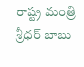రాష్ట్ర మంత్రి శ్రీధర్ బాబు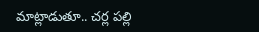మాట్లాడుతూ.. చర్ల పల్లి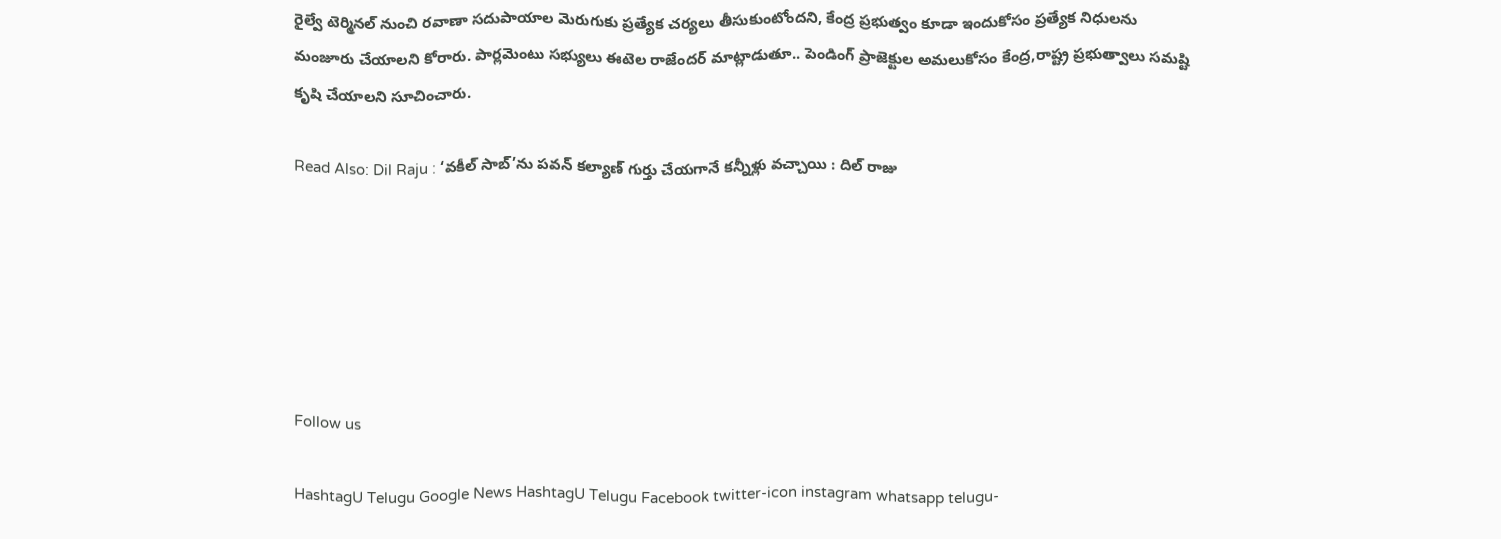రైల్వే టెర్మినల్ నుంచి రవాణా సదుపాయాల మెరుగుకు ప్రత్యేక చర్యలు తీసుకుంటోందని, కేంద్ర ప్రభుత్వం కూడా ఇందుకోసం ప్రత్యేక నిధులను మంజూరు చేయాలని కోరారు. పార్లమెంటు సభ్యులు ఈటెల రాజేందర్ మాట్లాడుతూ.. పెండింగ్ ప్రాజెక్టుల అమలుకోసం కేంద్ర,రాష్ట్ర ప్రభుత్వాలు సమష్టి కృషి చేయాలని సూచించారు.

Read Also: Dil Raju : ‘వకీల్ సాబ్’ను పవన్‌ కల్యాణ్ గుర్తు చేయగానే కన్నీళ్లు వచ్చాయి : దిల్‌ రాజు






Follow us

HashtagU Telugu Google News HashtagU Telugu Facebook twitter-icon instagram whatsapp telugu-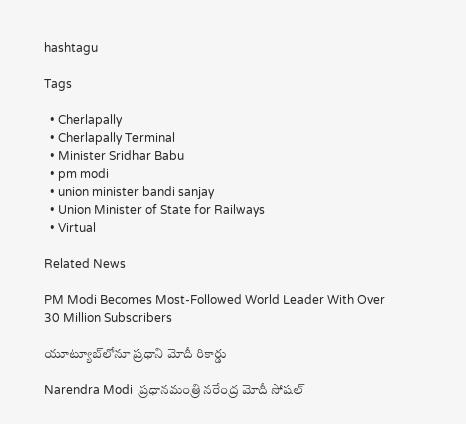hashtagu

Tags

  • Cherlapally
  • Cherlapally Terminal
  • Minister Sridhar Babu
  • pm modi
  • union minister bandi sanjay
  • Union Minister of State for Railways
  • Virtual

Related News

PM Modi Becomes Most-Followed World Leader With Over 30 Million Subscribers

యూట్యూబ్‌లోనూ ప్రధాని మోదీ రికార్డు

Narendra Modi  ప్రధానమంత్రి నరేంద్ర మోదీ సోషల్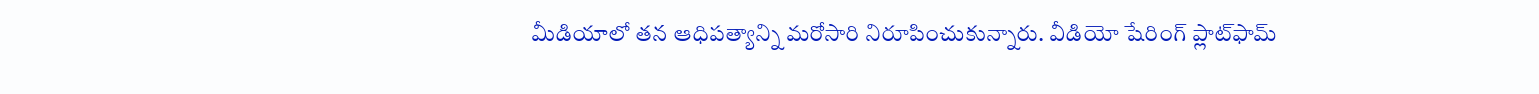మీడియాలో తన ఆధిపత్యాన్ని మరోసారి నిరూపించుకున్నారు. వీడియో షేరింగ్ ప్లాట్‌ఫామ్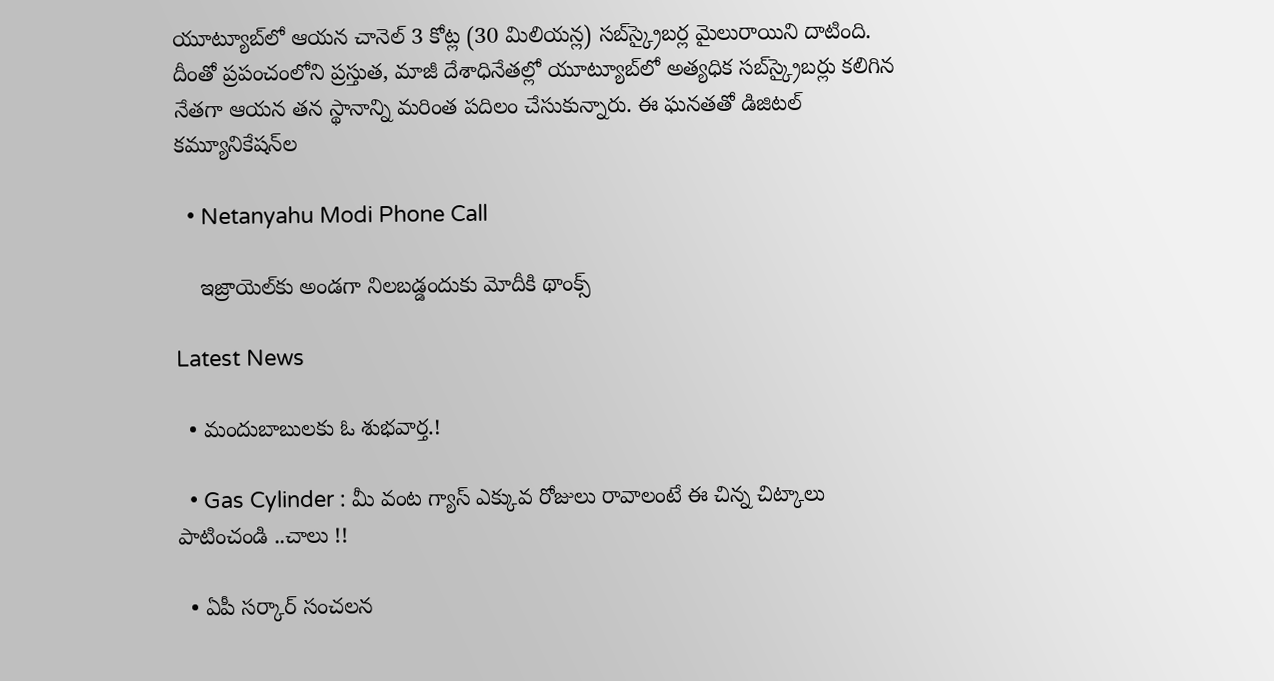యూట్యూబ్‌లో ఆయన చానెల్ 3 కోట్ల (30 మిలియన్ల) సబ్‌స్క్రైబర్ల మైలురాయిని దాటింది. దీంతో ప్రపంచంలోని ప్రస్తుత, మాజీ దేశాధినేతల్లో యూట్యూబ్‌లో అత్యధిక సబ్‌స్క్రైబర్లు కలిగిన నేతగా ఆయన తన స్థానాన్ని మరింత పదిలం చేసుకున్నారు. ఈ ఘనతతో డిజిటల్ కమ్యూనికేషన్‌ల

  • Netanyahu Modi Phone Call

    ఇజ్రాయెల్‌కు అండగా నిలబడ్డందుకు మోదీకి థాంక్స్

Latest News

  • మందుబాబులకు ఓ శుభవార్త.!

  • Gas Cylinder : మీ వంట గ్యాస్ ఎక్కువ రోజులు రావాలంటే ఈ చిన్న చిట్కాలు పాటించండి ..చాలు !!

  • ఏపీ సర్కార్ సంచలన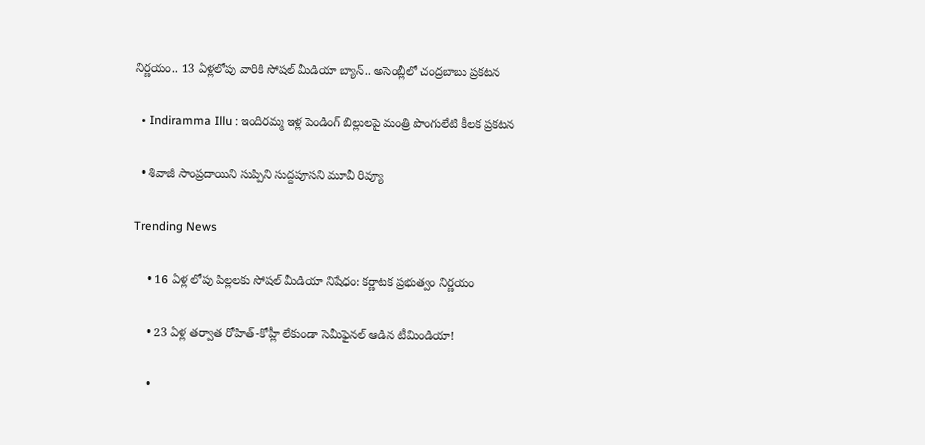నిర్ణయం.. 13 ఏళ్లలోపు వారికి సోషల్ మీడియా బ్యాన్.. అసెంబ్లీలో చంద్రబాబు ప్రకటన

  • Indiramma Illu : ఇందిరమ్మ ఇళ్ల పెండింగ్ బిల్లులపై మంత్రి పొంగులేటి కీలక ప్రకటన

  • శివాజీ సాంప్రదాయిని సుప్పిని సుద్దపూసని మూవీ రివ్యూ

Trending News

    • 16 ఏళ్ల లోపు పిల్లలకు సోషల్‌ మీడియా నిషేధం: కర్ణాటక ప్రభుత్వం నిర్ణయం

    • 23 ఏళ్ల తర్వాత రోహిత్-కోహ్లీ లేకుండా సెమీఫైనల్ ఆడిన టీమిండియా!

    •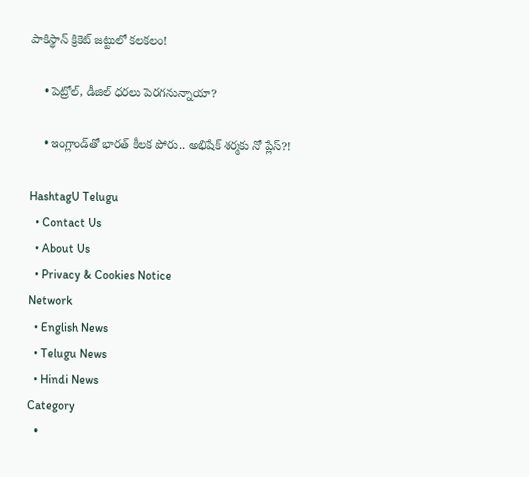పాకిస్థాన్ క్రికెట్‌ జట్టులో కలకలం!

    • పెట్రోల్‌, డీజిల్ ధ‌ర‌లు పెర‌గ‌నున్నాయా?

    • ఇంగ్లాండ్‌తో భారత్ కీల‌క పోరు.. అభిషేక్ శ‌ర్మ‌కు నో ప్లేస్‌?!

HashtagU Telugu
  • Contact Us
  • About Us
  • Privacy & Cookies Notice
Network
  • English News
  • Telugu News
  • Hindi News
Category
  •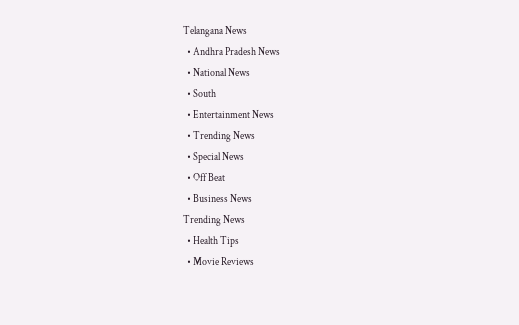Telangana News
  • Andhra Pradesh News
  • National News
  • South
  • Entertainment News
  • Trending News
  • Special News
  • Off Beat
  • Business News
Trending News
  • Health Tips
  • Movie Reviews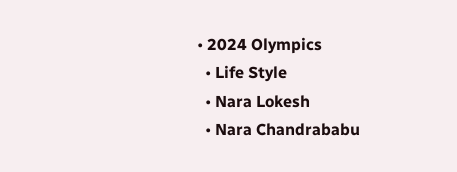• 2024 Olympics
  • Life Style
  • Nara Lokesh
  • Nara Chandrababu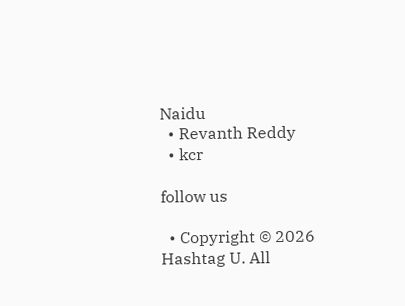Naidu
  • Revanth Reddy
  • kcr

follow us

  • Copyright © 2026 Hashtag U. All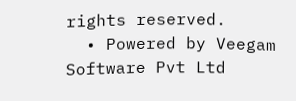rights reserved.
  • Powered by Veegam Software Pvt Ltd